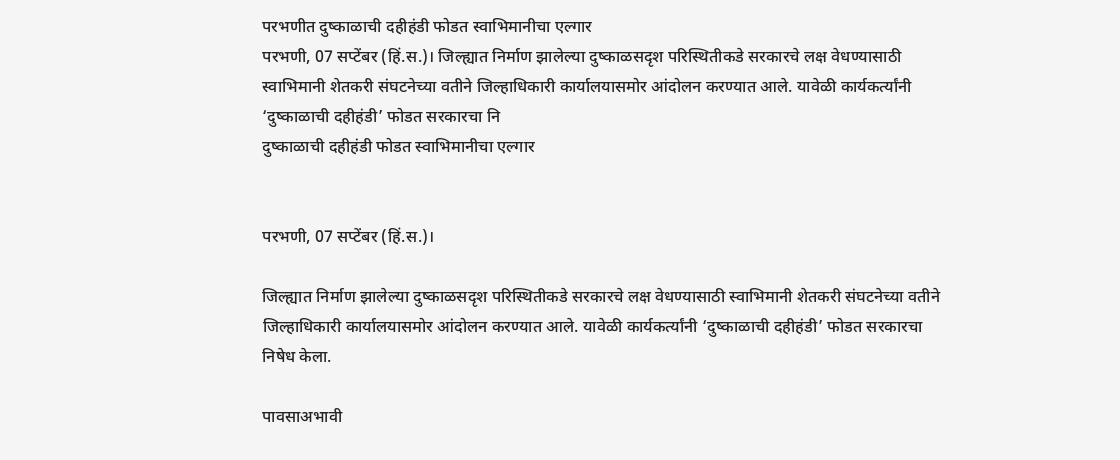परभणीत दुष्काळाची दहीहंडी फोडत स्वाभिमानीचा एल्गार
परभणी, 07 सप्टेंबर (हिं.स.)। जिल्ह्यात निर्माण झालेल्या दुष्काळसदृश परिस्थितीकडे सरकारचे लक्ष वेधण्यासाठी स्वाभिमानी शेतकरी संघटनेच्या वतीने जिल्हाधिकारी कार्यालयासमोर आंदोलन करण्यात आले. यावेळी कार्यकर्त्यांनी ‘दुष्काळाची दहीहंडी’ फोडत सरकारचा नि
दुष्काळाची दहीहंडी फोडत स्वाभिमानीचा एल्गार


परभणी, 07 सप्टेंबर (हिं.स.)।

जिल्ह्यात निर्माण झालेल्या दुष्काळसदृश परिस्थितीकडे सरकारचे लक्ष वेधण्यासाठी स्वाभिमानी शेतकरी संघटनेच्या वतीने जिल्हाधिकारी कार्यालयासमोर आंदोलन करण्यात आले. यावेळी कार्यकर्त्यांनी ‘दुष्काळाची दहीहंडी’ फोडत सरकारचा निषेध केला.

पावसाअभावी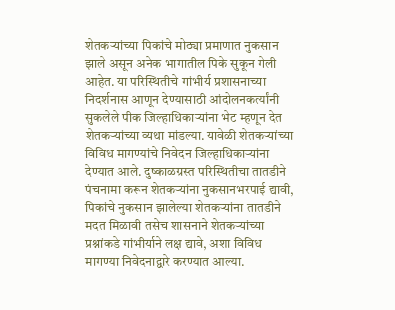शेतकऱ्यांच्या पिकांचे मोठ्या प्रमाणात नुकसान झाले असून अनेक भागातील पिके सुकून गेली आहेत. या परिस्थितीचे गांभीर्य प्रशासनाच्या निदर्शनास आणून देण्यासाठी आंदोलनकर्त्यांनी सुकलेले पीक जिल्हाधिकाऱ्यांना भेट म्हणून देत शेतकऱ्यांच्या व्यथा मांडल्या. यावेळी शेतकऱ्यांच्या विविध मागण्यांचे निवेदन जिल्हाधिकाऱ्यांना देण्यात आले. दुष्काळग्रस्त परिस्थितीचा तातडीने पंचनामा करून शेतकऱ्यांना नुकसानभरपाई द्यावी, पिकांचे नुकसान झालेल्या शेतकऱ्यांना तातडीने मदत मिळावी तसेच शासनाने शेतकऱ्यांच्या प्रश्नांकडे गांभीर्याने लक्ष द्यावे, अशा विविध मागण्या निवेदनाद्वारे करण्यात आल्या.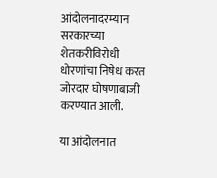आंदोलनादरम्यान सरकारच्या शेतकरीविरोधी धोरणांचा निषेध करत जोरदार घोषणाबाजी करण्यात आली.

या आंदोलनात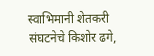स्वाभिमानी शेतकरी संघटनेचे किशोर ढगे,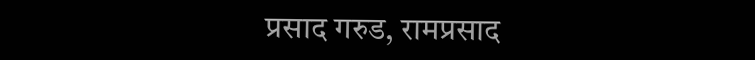प्रसाद गरुड, रामप्रसाद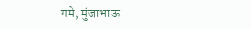गमे, मुंजाभाऊ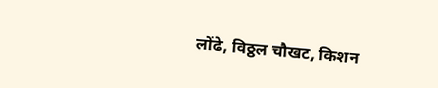लोंढे, विठ्ठल चौखट, किशन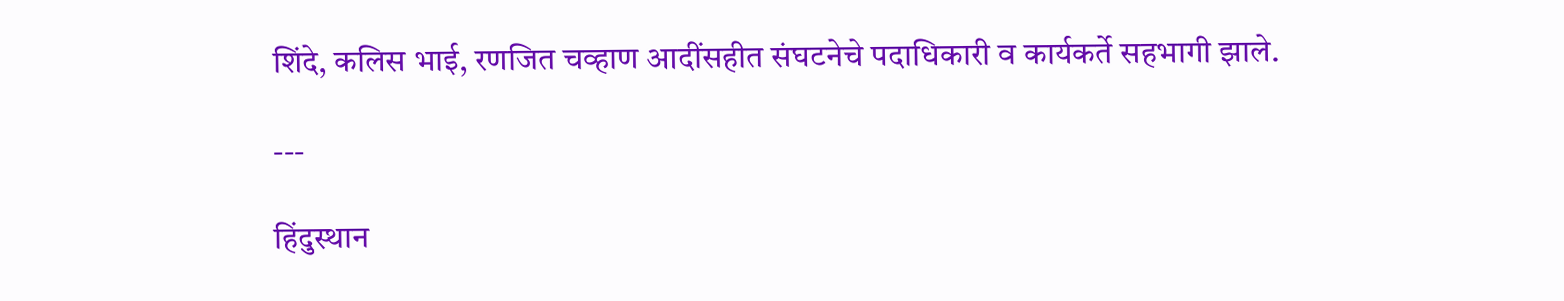शिंदे, कलिस भाई, रणजित चव्हाण आदींसहीत संघटनेचे पदाधिकारी व कार्यकर्ते सहभागी झाले.

---

हिंदुस्थान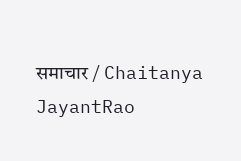समाचार / Chaitanya JayantRao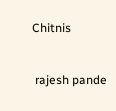Chitnis


 rajesh pande